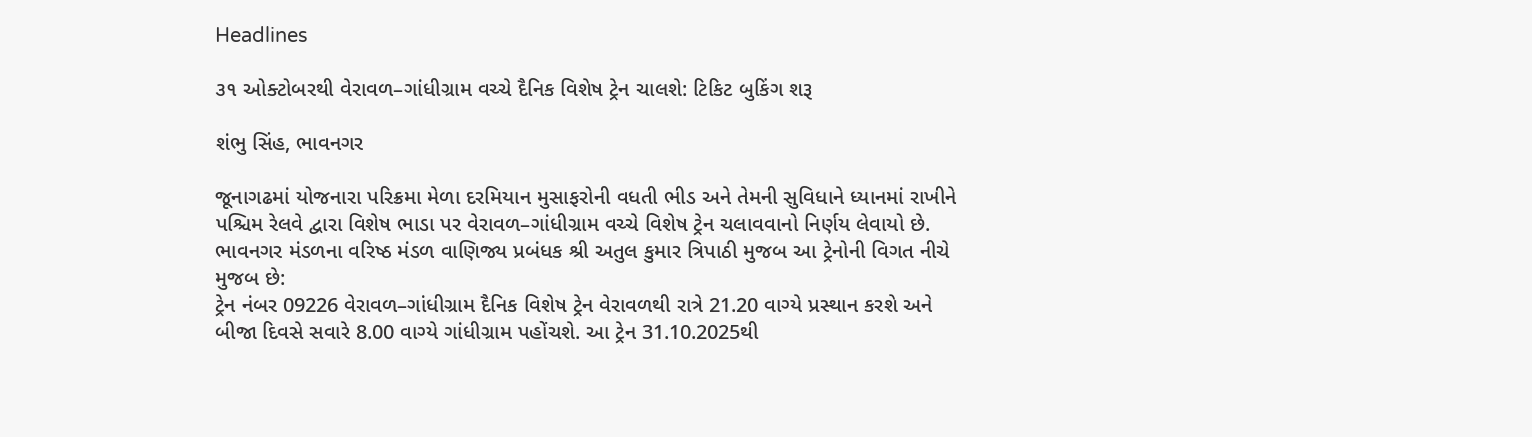Headlines

૩૧ ઓક્ટોબરથી વેરાવળ–ગાંધીગ્રામ વચ્ચે દૈનિક વિશેષ ટ્રેન ચાલશે: ટિકિટ બુકિંગ શરૂ

શંભુ સિંહ, ભાવનગર

જૂનાગઢમાં યોજનારા પરિક્રમા મેળા દરમિયાન મુસાફરોની વધતી ભીડ અને તેમની સુવિધાને ધ્યાનમાં રાખીને પશ્ચિમ રેલવે દ્વારા વિશેષ ભાડા પર વેરાવળ–ગાંધીગ્રામ વચ્ચે વિશેષ ટ્રેન ચલાવવાનો નિર્ણય લેવાયો છે. ભાવનગર મંડળના વરિષ્ઠ મંડળ વાણિજ્ય પ્રબંધક શ્રી અતુલ કુમાર ત્રિપાઠી મુજબ આ ટ્રેનોની વિગત નીચે મુજબ છે:
ટ્રેન નંબર 09226 વેરાવળ–ગાંધીગ્રામ દૈનિક વિશેષ ટ્રેન વેરાવળથી રાત્રે 21.20 વાગ્યે પ્રસ્થાન કરશે અને બીજા દિવસે સવારે 8.00 વાગ્યે ગાંધીગ્રામ પહોંચશે. આ ટ્રેન 31.10.2025થી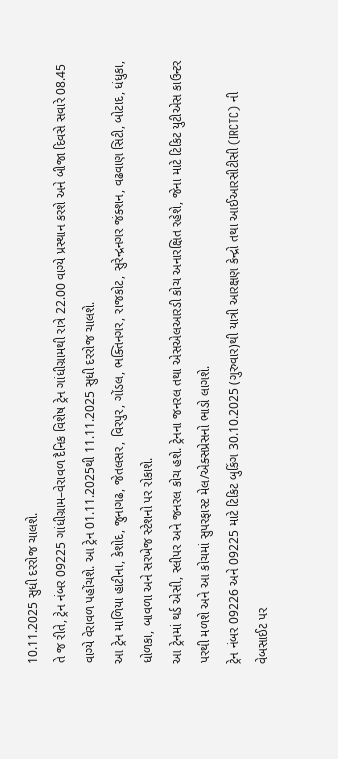10.11.2025 સુધી દરરોજ ચાલશે.
તે જ રીતે, ટ્રેન નંબર 09225 ગાંધીગ્રામ–વેરાવળ દૈનિક વિશેષ ટ્રેન ગાંધીગ્રામથી રાત્રે 22.00 વાગ્યે પ્રસ્થાન કરશે અને બીજા દિવસે સવારે 08.45 વાગ્યે વેરાવળ પહોંચશે. આ ટ્રેન 01.11.2025થી 11.11.2025 સુધી દરરોજ ચાલશે.
આ ટ્રેન માળિયા હાટીના, કેશોદ, જુનાગઢ, જેતલસર, વિરપુર, ગોંડલ, ભક્તિનગર, રાજકોટ, સુરેન્દ્રનગર જંક્શન, વઢવાણ સિટી, બોટાદ, ધંધુકા, ધોળકા, બાવળા અને સરખેજ સ્ટેશનો પર રોકાશે.
આ ટ્રેનમાં થર્ડ એસી, સ્લીપર અને જનરલ કોચ હશે. ટ્રેનના જનરલ તથા એસએલઆરડી કોચ અનારક્ષિત રહેશે, જેના માટે ટિકિટ યુટીએસ કાઉન્ટર પરથી મળશે અને આ કોચમાં સુપરફાસ્ટ મેલ/એક્સપ્રેસનો ભાડો લાગશે.
ટ્રેન નંબર 09226 અને 09225 માટે ટિકિટ બુકિંગ 30.10.2025 (ગુરુવાર)થી યાત્રી આરક્ષણ કેન્દ્રો તથા આઈઆરસીટીસી (IRCTC) ની વેબસાઈટ પર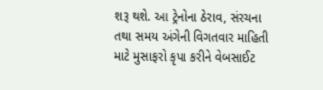શરૂ થશે. આ ટ્રેનોના ઠેરાવ, સંરચના તથા સમય અંગેની વિગતવાર માહિતી માટે મુસાફરો કૃપા કરીને વેબસાઈટ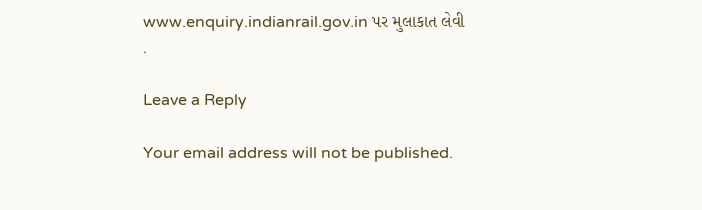www.enquiry.indianrail.gov.in પર મુલાકાત લેવી .

Leave a Reply

Your email address will not be published.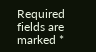Required fields are marked *